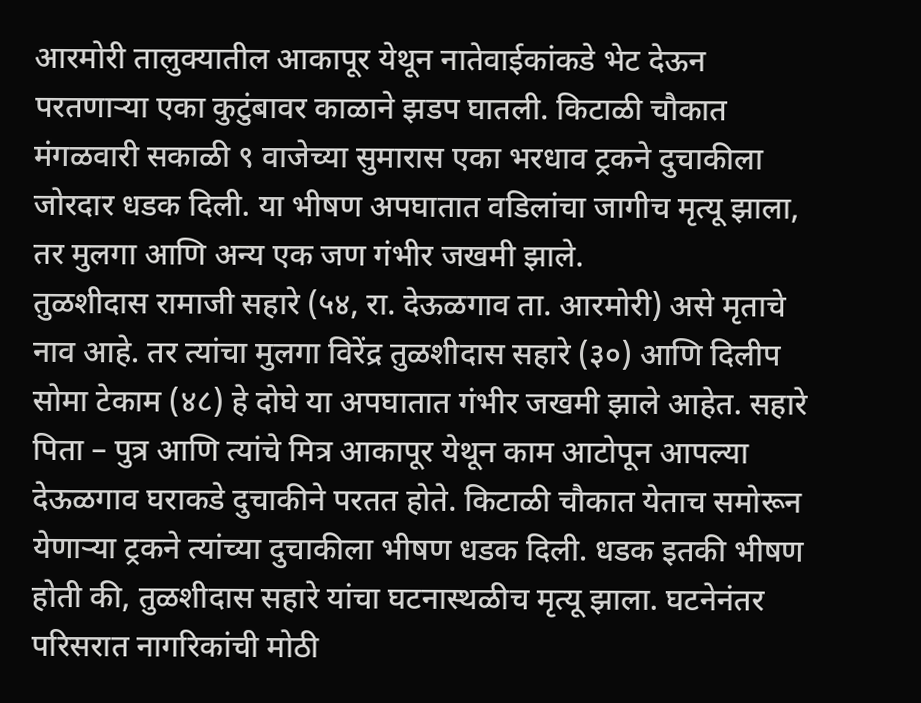आरमोरी तालुक्यातील आकापूर येथून नातेवाईकांकडे भेट देऊन परतणाऱ्या एका कुटुंबावर काळाने झडप घातली. किटाळी चौकात मंगळवारी सकाळी ९ वाजेच्या सुमारास एका भरधाव ट्रकने दुचाकीला जोरदार धडक दिली. या भीषण अपघातात वडिलांचा जागीच मृत्यू झाला, तर मुलगा आणि अन्य एक जण गंभीर जखमी झाले.
तुळशीदास रामाजी सहारे (५४, रा. देऊळगाव ता. आरमोरी) असे मृताचे नाव आहे. तर त्यांचा मुलगा विरेंद्र तुळशीदास सहारे (३०) आणि दिलीप सोमा टेकाम (४८) हे दोघे या अपघातात गंभीर जखमी झाले आहेत. सहारे पिता – पुत्र आणि त्यांचे मित्र आकापूर येथून काम आटोपून आपल्या देऊळगाव घराकडे दुचाकीने परतत होते. किटाळी चौकात येताच समोरून येणाऱ्या ट्रकने त्यांच्या दुचाकीला भीषण धडक दिली. धडक इतकी भीषण होती की, तुळशीदास सहारे यांचा घटनास्थळीच मृत्यू झाला. घटनेनंतर परिसरात नागरिकांची मोठी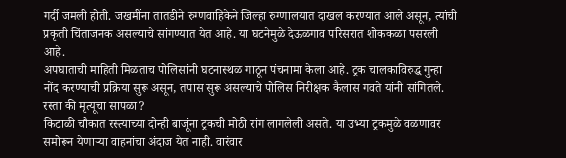गर्दी जमली होती. जखमींना तातडीने रुग्णवाहिकेने जिल्हा रुग्णालयात दाखल करण्यात आले असून, त्यांची प्रकृती चिंताजनक असल्याचे सांगण्यात येत आहे. या घटनेमुळे देऊळगाव परिसरात शोककळा पसरली आहे.
अपघाताची माहिती मिळताच पोलिसांनी घटनास्थळ गाठून पंचनामा केला आहे. ट्रक चालकाविरुद्ध गुन्हा नोंद करण्याची प्रक्रिया सुरू असून, तपास सुरू असल्याचे पोलिस निरीक्षक कैलास गवते यांनी सांगितले.
रस्ता की मृत्यूचा सापळा?
किटाळी चौकात रस्त्याच्या दोन्ही बाजूंना ट्रकची मोठी रांग लागलेली असते. या उभ्या ट्रकमुळे वळणावर समोरून येणाऱ्या वाहनांचा अंदाज येत नाही. वारंवार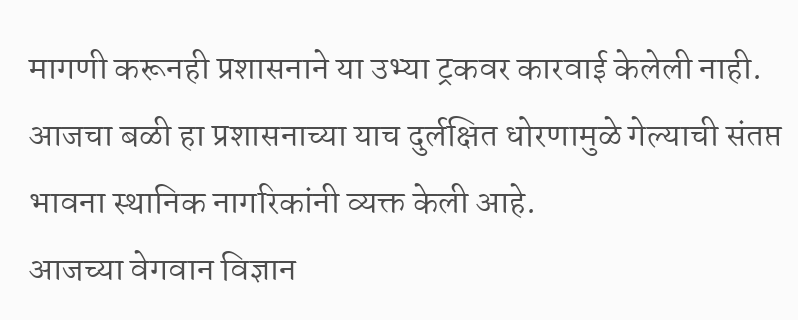मागणी करूनही प्रशासनाने या उभ्या ट्रकवर कारवाई केलेली नाही. आजचा बळी हा प्रशासनाच्या याच दुर्लक्षित धोरणामुळे गेल्याची संतप्त भावना स्थानिक नागरिकांनी व्यक्त केली आहे.
आजच्या वेगवान विज्ञान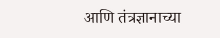आणि तंत्रज्ञानाच्या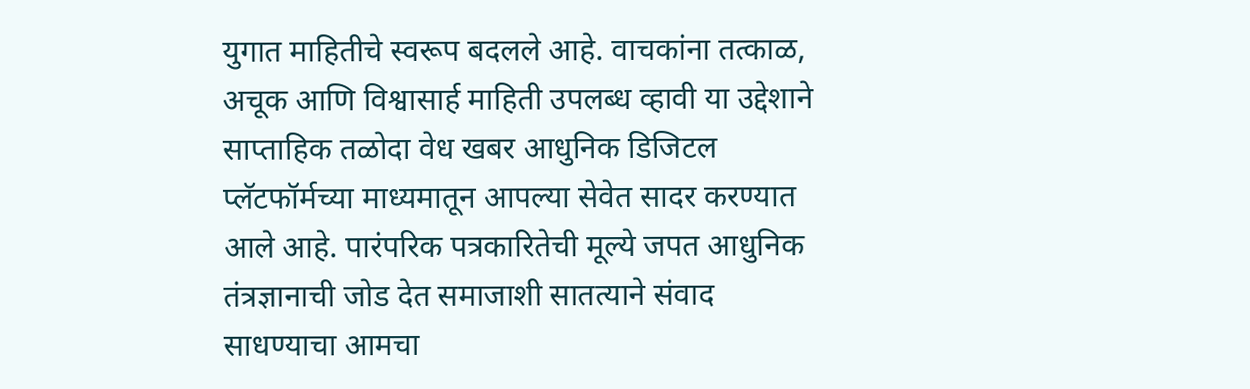युगात माहितीचे स्वरूप बदलले आहे. वाचकांना तत्काळ, अचूक आणि विश्वासार्ह माहिती उपलब्ध व्हावी या उद्देशाने साप्ताहिक तळोदा वेध खबर आधुनिक डिजिटल प्लॅटफॉर्मच्या माध्यमातून आपल्या सेवेत सादर करण्यात आले आहे. पारंपरिक पत्रकारितेची मूल्ये जपत आधुनिक तंत्रज्ञानाची जोड देत समाजाशी सातत्याने संवाद साधण्याचा आमचा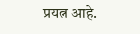प्रयत्न आहे.